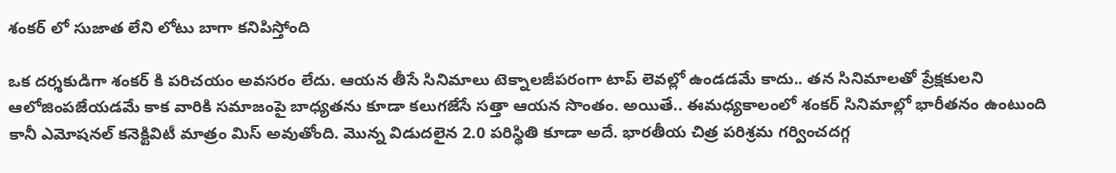శంకర్ లో సుజాత లేని లోటు బాగా కనిపిస్తోంది

ఒక దర్శకుడిగా శంకర్ కి పరిచయం అవసరం లేదు. ఆయన తీసే సినిమాలు టెక్నాలజీపరంగా టాప్ లెవల్లో ఉండడమే కాదు.. తన సినిమాలతో ప్రేక్షకులని ఆలోజింపజేయడమే కాక వారికి సమాజంపై బాధ్యతను కూడా కలుగజేసే సత్తా ఆయన సొంతం. అయితే.. ఈమధ్యకాలంలో శంకర్ సినిమాల్లో భారీతనం ఉంటుంది కానీ ఎమోషనల్ కనెక్టివిటీ మాత్రం మిస్ అవుతోంది. మొన్న విడుదలైన 2.0 పరిస్థితి కూడా అదే. భారతీయ చిత్ర పరిశ్రమ గర్వించదగ్గ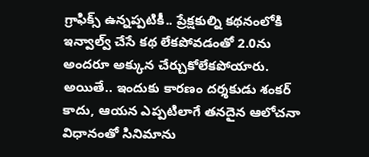గ్రాఫిక్స్ ఉన్నప్పటికీ.. ప్రేక్షకుల్ని కథనంలోకి ఇన్వాల్వ్ చేసే కథ లేకపోవడంతో 2.0ను అందరూ అక్కున చేర్చుకోలేకపోయారు. అయితే.. ఇందుకు కారణం దర్శకుడు శంకర్ కాదు, ఆయన ఎప్పటిలాగే తనదైన ఆలోచనా విధానంతో సినిమాను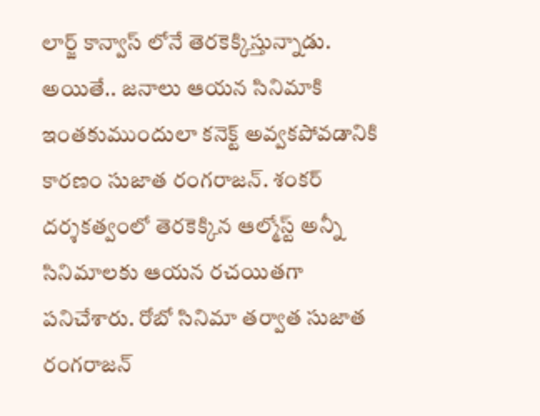లార్జ్ కాన్వాస్ లోనే తెరకెక్కిస్తున్నాడు. అయితే.. జనాలు ఆయన సినిమాకి ఇంతకుముందులా కనెక్ట్ అవ్వకపోవడానికి కారణం సుజాత రంగరాజన్. శంకర్ దర్శకత్వంలో తెరకెక్కిన ఆల్మోస్ట్ అన్నీ సినిమాలకు ఆయన రచయితగా పనిచేశారు. రోబో సినిమా తర్వాత సుజాత రంగరాజన్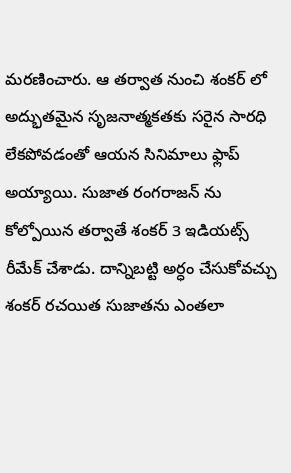మరణించారు. ఆ తర్వాత నుంచి శంకర్ లో అద్భుతమైన సృజనాత్మకతకు సరైన సారధి లేకపోవడంతో ఆయన సినిమాలు ఫ్లాప్ అయ్యాయి. సుజాత రంగరాజన్ ను కోల్పోయిన తర్వాతే శంకర్ 3 ఇడియట్స్ రీమేక్ చేశాడు. దాన్నిబట్టి అర్ధం చేసుకోవచ్చు శంకర్ రచయిత సుజాతను ఎంతలా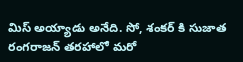మిస్ అయ్యాడు అనేది. సో, శంకర్ కి సుజాత రంగరాజన్ తరహాలో మరో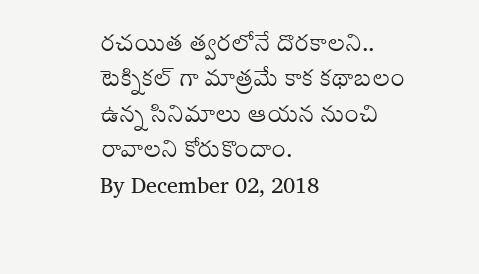రచయిత త్వరలోనే దొరకాలని.. టెక్నికల్ గా మాత్రమే కాక కథాబలం ఉన్న సినిమాలు ఆయన నుంచి రావాలని కోరుకొందాం.
By December 02, 2018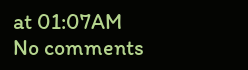at 01:07AM
No comments